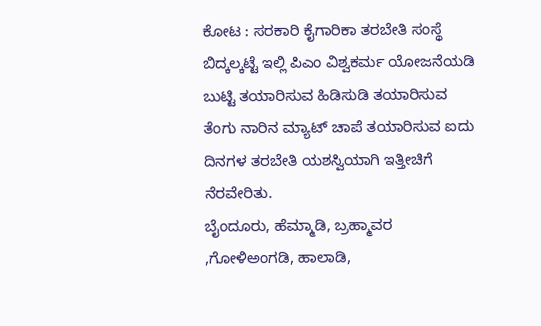ಕೋಟ : ಸರಕಾರಿ ಕೈಗಾರಿಕಾ ತರಬೇತಿ ಸಂಸ್ಥೆ ಬಿದ್ಕಲ್ಕಟ್ಟೆ ಇಲ್ಲಿ ಪಿಎಂ ವಿಶ್ವಕರ್ಮ ಯೋಜನೆಯಡಿ ಬುಟ್ಟಿ ತಯಾರಿಸುವ ಹಿಡಿಸುಡಿ ತಯಾರಿಸುವ ತೆಂಗು ನಾರಿನ ಮ್ಯಾಟ್ ಚಾಪೆ ತಯಾರಿಸುವ ಐದು ದಿನಗಳ ತರಬೇತಿ ಯಶಸ್ವಿಯಾಗಿ ಇತ್ತೀಚಿಗೆ ನೆರವೇರಿತು.
ಬೈಂದೂರು, ಹೆಮ್ಮಾಡಿ, ಬ್ರಹ್ಮಾವರ ,ಗೋಳಿಅಂಗಡಿ, ಹಾಲಾಡಿ,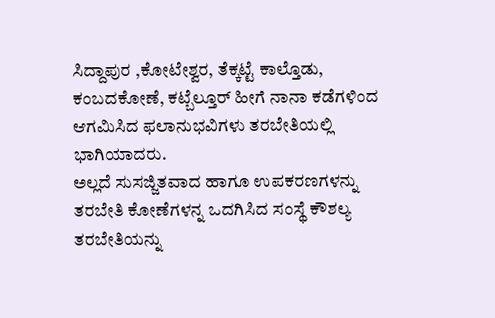ಸಿದ್ದಾಪುರ ,ಕೋಟೇಶ್ವರ, ತೆಕ್ಕಟ್ಟೆ ಕಾಲ್ತೊಡು, ಕಂಬದಕೋಣೆ, ಕಟ್ಬೆಲ್ತೂರ್ ಹೀಗೆ ನಾನಾ ಕಡೆಗಳಿಂದ ಆಗಮಿಸಿದ ಫಲಾನುಭವಿಗಳು ತರಬೇತಿಯಲ್ಲಿ ಭಾಗಿಯಾದರು.
ಅಲ್ಲದೆ ಸುಸಜ್ಜಿತವಾದ ಹಾಗೂ ಉಪಕರಣಗಳನ್ನು ತರಬೇತಿ ಕೋಣೆಗಳನ್ನ ಒದಗಿಸಿದ ಸಂಸ್ಥೆ ಕೌಶಲ್ಯ ತರಬೇತಿಯನ್ನು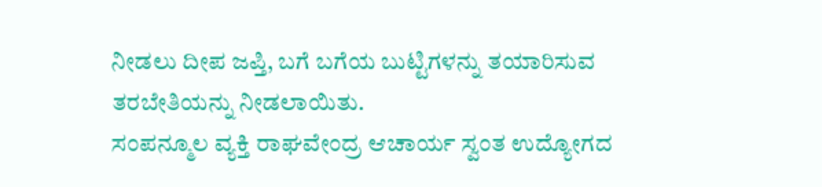ನೀಡಲು ದೀಪ ಜಪ್ತಿ, ಬಗೆ ಬಗೆಯ ಬುಟ್ಟಿಗಳನ್ನು ತಯಾರಿಸುವ ತರಬೇತಿಯನ್ನು ನೀಡಲಾಯಿತು.
ಸಂಪನ್ಮೂಲ ವ್ಯಕ್ತಿ ರಾಘವೇಂದ್ರ ಆಚಾರ್ಯ ಸ್ವಂತ ಉದ್ಯೋಗದ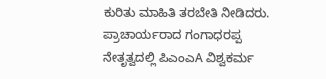ಕುರಿತು ಮಾಹಿತಿ ತರಬೇತಿ ನೀಡಿದರು.
ಪ್ರಾಚಾರ್ಯರಾದ ಗಂಗಾಧರಪ್ಪ ನೇತೃತ್ವದಲ್ಲಿ ಪಿಎಂಎA ವಿಶ್ವಕರ್ಮ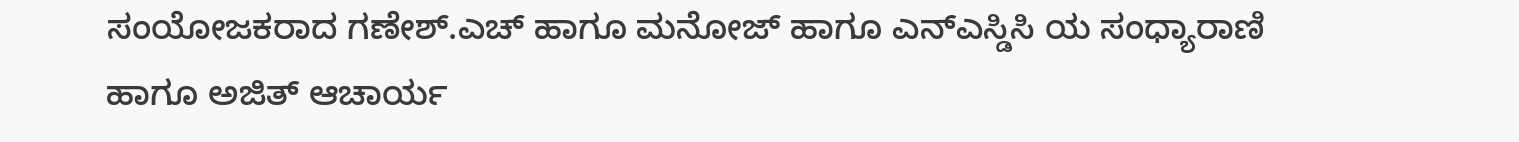ಸಂಯೋಜಕರಾದ ಗಣೇಶ್.ಎಚ್ ಹಾಗೂ ಮನೋಜ್ ಹಾಗೂ ಎನ್ಎಸ್ಡಿಸಿ ಯ ಸಂಧ್ಯಾರಾಣಿ ಹಾಗೂ ಅಜಿತ್ ಆಚಾರ್ಯ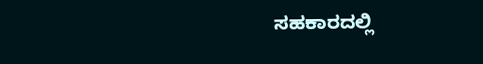ಸಹಕಾರದಲ್ಲಿ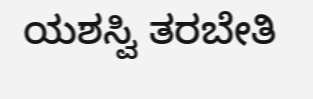ಯಶಸ್ವಿ ತರಬೇತಿ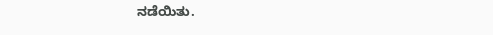ನಡೆಯಿತು.